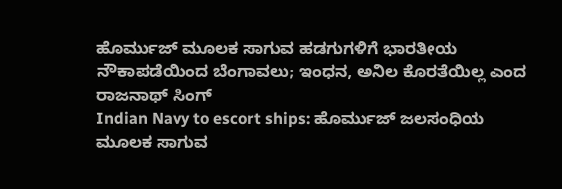ಹೊರ್ಮುಜ್ ಮೂಲಕ ಸಾಗುವ ಹಡಗುಗಳಿಗೆ ಭಾರತೀಯ ನೌಕಾಪಡೆಯಿಂದ ಬೆಂಗಾವಲು; ಇಂಧನ, ಅನಿಲ ಕೊರತೆಯಿಲ್ಲ ಎಂದ ರಾಜನಾಥ್ ಸಿಂಗ್
Indian Navy to escort ships: ಹೊರ್ಮುಜ್ ಜಲಸಂಧಿಯ ಮೂಲಕ ಸಾಗುವ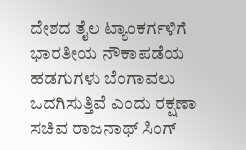ದೇಶದ ತೈಲ ಟ್ಯಾಂಕರ್ಗಳಿಗೆ ಭಾರತೀಯ ನೌಕಾಪಡೆಯ ಹಡಗುಗಳು ಬೆಂಗಾವಲು ಒದಗಿಸುತ್ತಿವೆ ಎಂದು ರಕ್ಷಣಾ ಸಚಿವ ರಾಜನಾಥ್ ಸಿಂಗ್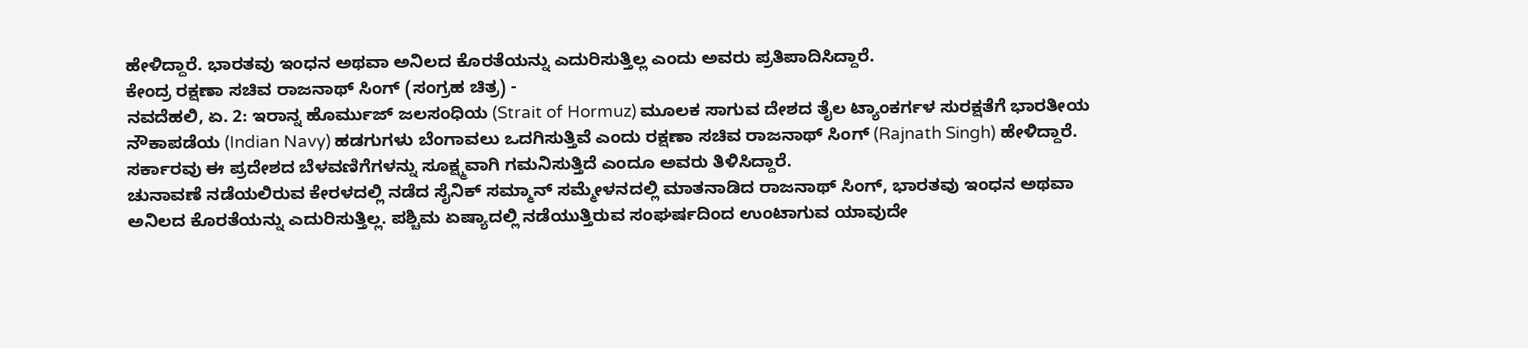ಹೇಳಿದ್ದಾರೆ. ಭಾರತವು ಇಂಧನ ಅಥವಾ ಅನಿಲದ ಕೊರತೆಯನ್ನು ಎದುರಿಸುತ್ತಿಲ್ಲ ಎಂದು ಅವರು ಪ್ರತಿಪಾದಿಸಿದ್ದಾರೆ.
ಕೇಂದ್ರ ರಕ್ಷಣಾ ಸಚಿವ ರಾಜನಾಥ್ ಸಿಂಗ್ (ಸಂಗ್ರಹ ಚಿತ್ರ) -
ನವದೆಹಲಿ, ಏ. 2: ಇರಾನ್ನ ಹೊರ್ಮುಜ್ ಜಲಸಂಧಿಯ (Strait of Hormuz) ಮೂಲಕ ಸಾಗುವ ದೇಶದ ತೈಲ ಟ್ಯಾಂಕರ್ಗಳ ಸುರಕ್ಷತೆಗೆ ಭಾರತೀಯ ನೌಕಾಪಡೆಯ (Indian Navy) ಹಡಗುಗಳು ಬೆಂಗಾವಲು ಒದಗಿಸುತ್ತಿವೆ ಎಂದು ರಕ್ಷಣಾ ಸಚಿವ ರಾಜನಾಥ್ ಸಿಂಗ್ (Rajnath Singh) ಹೇಳಿದ್ದಾರೆ. ಸರ್ಕಾರವು ಈ ಪ್ರದೇಶದ ಬೆಳವಣಿಗೆಗಳನ್ನು ಸೂಕ್ಷ್ಮವಾಗಿ ಗಮನಿಸುತ್ತಿದೆ ಎಂದೂ ಅವರು ತಿಳಿಸಿದ್ದಾರೆ.
ಚುನಾವಣೆ ನಡೆಯಲಿರುವ ಕೇರಳದಲ್ಲಿ ನಡೆದ ಸೈನಿಕ್ ಸಮ್ಮಾನ್ ಸಮ್ಮೇಳನದಲ್ಲಿ ಮಾತನಾಡಿದ ರಾಜನಾಥ್ ಸಿಂಗ್, ಭಾರತವು ಇಂಧನ ಅಥವಾ ಅನಿಲದ ಕೊರತೆಯನ್ನು ಎದುರಿಸುತ್ತಿಲ್ಲ. ಪಶ್ಚಿಮ ಏಷ್ಯಾದಲ್ಲಿ ನಡೆಯುತ್ತಿರುವ ಸಂಘರ್ಷದಿಂದ ಉಂಟಾಗುವ ಯಾವುದೇ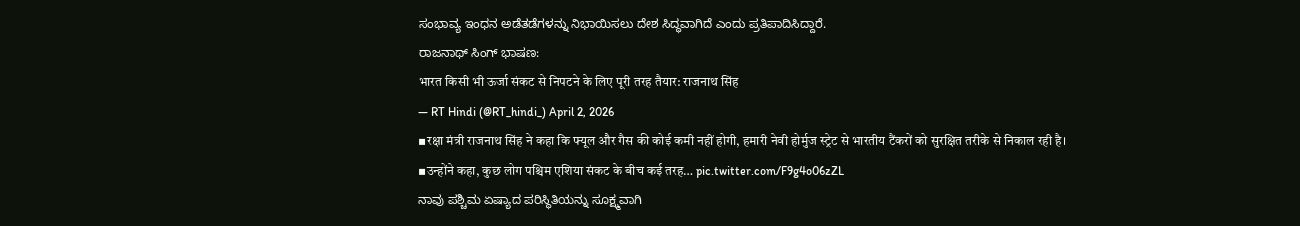ಸಂಭಾವ್ಯ ಇಂಧನ ಅಡೆತಡೆಗಳನ್ನು ನಿಭಾಯಿಸಲು ದೇಶ ಸಿದ್ಧವಾಗಿದೆ ಎಂದು ಪ್ರತಿಪಾದಿಸಿದ್ದಾರೆ.
ರಾಜನಾಥ್ ಸಿಂಗ್ ಭಾಷಣ:
भारत किसी भी ऊर्जा संकट से निपटने के लिए पूरी तरह तैयार: राजनाथ सिंह
— RT Hindi (@RT_hindi_) April 2, 2026
▪रक्षा मंत्री राजनाथ सिंह ने कहा कि फ्यूल और गैस की कोई कमी नहीं होगी, हमारी नेवी होर्मुज स्ट्रेट से भारतीय टैंकरों को सुरक्षित तरीके से निकाल रही है।
▪उन्होंने कहा, कुछ लोग पश्चिम एशिया संकट के बीच कई तरह… pic.twitter.com/F9g4o06zZL
ನಾವು ಪಶ್ಚಿಮ ಏಷ್ಯಾದ ಪರಿಸ್ಥಿತಿಯನ್ನು ಸೂಕ್ಷ್ಮವಾಗಿ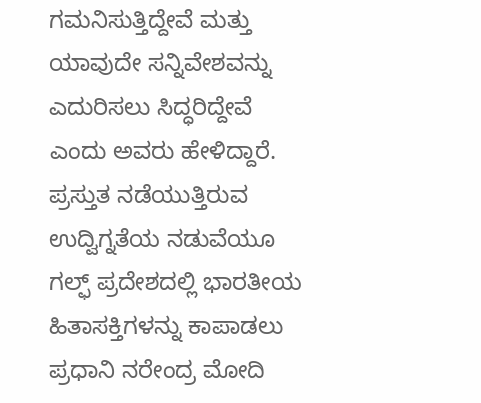ಗಮನಿಸುತ್ತಿದ್ದೇವೆ ಮತ್ತು ಯಾವುದೇ ಸನ್ನಿವೇಶವನ್ನು ಎದುರಿಸಲು ಸಿದ್ಧರಿದ್ದೇವೆ ಎಂದು ಅವರು ಹೇಳಿದ್ದಾರೆ. ಪ್ರಸ್ತುತ ನಡೆಯುತ್ತಿರುವ ಉದ್ವಿಗ್ನತೆಯ ನಡುವೆಯೂ ಗಲ್ಫ್ ಪ್ರದೇಶದಲ್ಲಿ ಭಾರತೀಯ ಹಿತಾಸಕ್ತಿಗಳನ್ನು ಕಾಪಾಡಲು ಪ್ರಧಾನಿ ನರೇಂದ್ರ ಮೋದಿ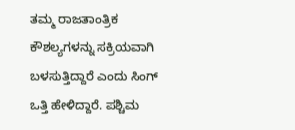ತಮ್ಮ ರಾಜತಾಂತ್ರಿಕ ಕೌಶಲ್ಯಗಳನ್ನು ಸಕ್ರಿಯವಾಗಿ ಬಳಸುತ್ತಿದ್ದಾರೆ ಎಂದು ಸಿಂಗ್ ಒತ್ತಿ ಹೇಳಿದ್ದಾರೆ. ಪಶ್ಚಿಮ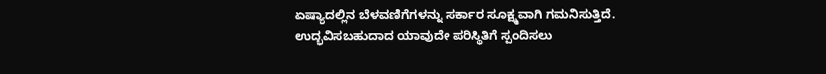ಏಷ್ಯಾದಲ್ಲಿನ ಬೆಳವಣಿಗೆಗಳನ್ನು ಸರ್ಕಾರ ಸೂಕ್ಷ್ಮವಾಗಿ ಗಮನಿಸುತ್ತಿದೆ. ಉದ್ಭವಿಸಬಹುದಾದ ಯಾವುದೇ ಪರಿಸ್ಥಿತಿಗೆ ಸ್ಪಂದಿಸಲು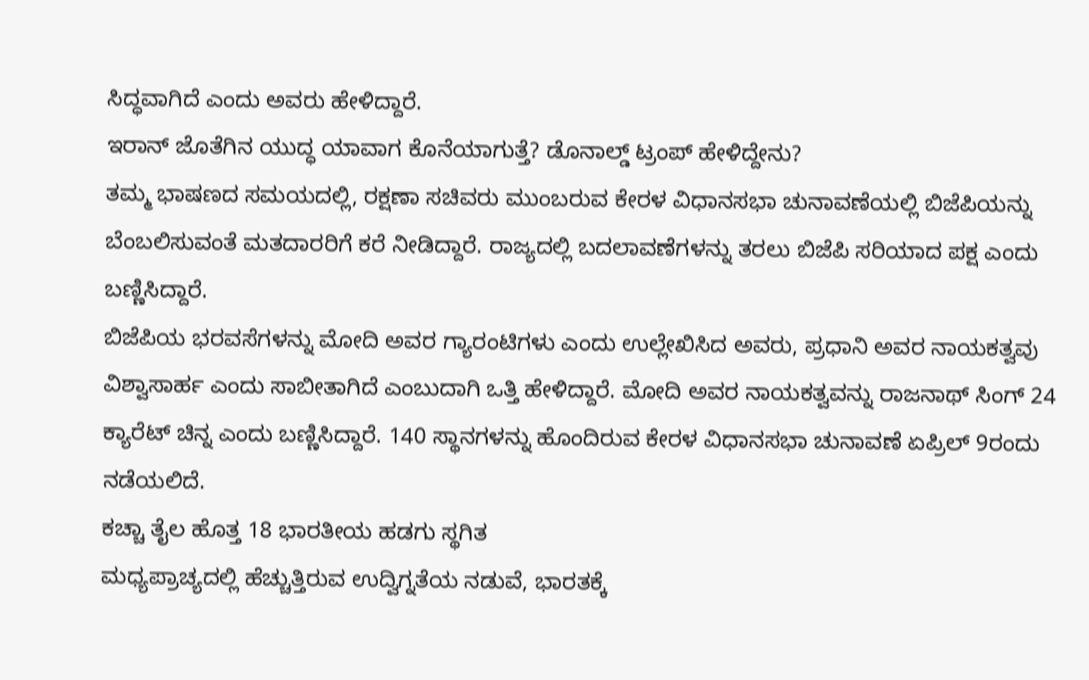ಸಿದ್ಧವಾಗಿದೆ ಎಂದು ಅವರು ಹೇಳಿದ್ದಾರೆ.
ಇರಾನ್ ಜೊತೆಗಿನ ಯುದ್ಧ ಯಾವಾಗ ಕೊನೆಯಾಗುತ್ತೆ? ಡೊನಾಲ್ಡ್ ಟ್ರಂಪ್ ಹೇಳಿದ್ದೇನು?
ತಮ್ಮ ಭಾಷಣದ ಸಮಯದಲ್ಲಿ, ರಕ್ಷಣಾ ಸಚಿವರು ಮುಂಬರುವ ಕೇರಳ ವಿಧಾನಸಭಾ ಚುನಾವಣೆಯಲ್ಲಿ ಬಿಜೆಪಿಯನ್ನು ಬೆಂಬಲಿಸುವಂತೆ ಮತದಾರರಿಗೆ ಕರೆ ನೀಡಿದ್ದಾರೆ. ರಾಜ್ಯದಲ್ಲಿ ಬದಲಾವಣೆಗಳನ್ನು ತರಲು ಬಿಜೆಪಿ ಸರಿಯಾದ ಪಕ್ಷ ಎಂದು ಬಣ್ಣಿಸಿದ್ದಾರೆ.
ಬಿಜೆಪಿಯ ಭರವಸೆಗಳನ್ನು ಮೋದಿ ಅವರ ಗ್ಯಾರಂಟಿಗಳು ಎಂದು ಉಲ್ಲೇಖಿಸಿದ ಅವರು, ಪ್ರಧಾನಿ ಅವರ ನಾಯಕತ್ವವು ವಿಶ್ವಾಸಾರ್ಹ ಎಂದು ಸಾಬೀತಾಗಿದೆ ಎಂಬುದಾಗಿ ಒತ್ತಿ ಹೇಳಿದ್ದಾರೆ. ಮೋದಿ ಅವರ ನಾಯಕತ್ವವನ್ನು ರಾಜನಾಥ್ ಸಿಂಗ್ 24 ಕ್ಯಾರೆಟ್ ಚಿನ್ನ ಎಂದು ಬಣ್ಣಿಸಿದ್ದಾರೆ. 140 ಸ್ಥಾನಗಳನ್ನು ಹೊಂದಿರುವ ಕೇರಳ ವಿಧಾನಸಭಾ ಚುನಾವಣೆ ಏಪ್ರಿಲ್ 9ರಂದು ನಡೆಯಲಿದೆ.
ಕಚ್ಚಾ ತೈಲ ಹೊತ್ತ 18 ಭಾರತೀಯ ಹಡಗು ಸ್ಥಗಿತ
ಮಧ್ಯಪ್ರಾಚ್ಯದಲ್ಲಿ ಹೆಚ್ಚುತ್ತಿರುವ ಉದ್ವಿಗ್ನತೆಯ ನಡುವೆ, ಭಾರತಕ್ಕೆ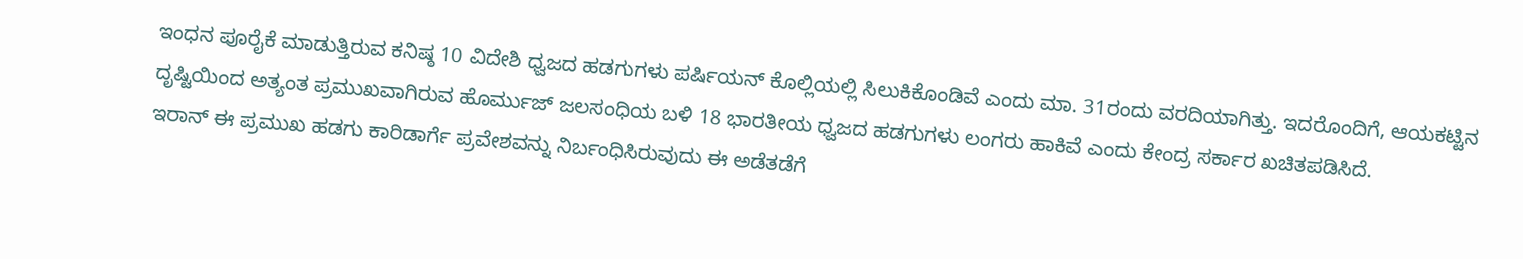ಇಂಧನ ಪೂರೈಕೆ ಮಾಡುತ್ತಿರುವ ಕನಿಷ್ಠ 10 ವಿದೇಶಿ ಧ್ವಜದ ಹಡಗುಗಳು ಪರ್ಷಿಯನ್ ಕೊಲ್ಲಿಯಲ್ಲಿ ಸಿಲುಕಿಕೊಂಡಿವೆ ಎಂದು ಮಾ. 31ರಂದು ವರದಿಯಾಗಿತ್ತು. ಇದರೊಂದಿಗೆ, ಆಯಕಟ್ಟಿನ ದೃಷ್ಟಿಯಿಂದ ಅತ್ಯಂತ ಪ್ರಮುಖವಾಗಿರುವ ಹೊರ್ಮುಜ್ ಜಲಸಂಧಿಯ ಬಳಿ 18 ಭಾರತೀಯ ಧ್ವಜದ ಹಡಗುಗಳು ಲಂಗರು ಹಾಕಿವೆ ಎಂದು ಕೇಂದ್ರ ಸರ್ಕಾರ ಖಚಿತಪಡಿಸಿದೆ.
ಇರಾನ್ ಈ ಪ್ರಮುಖ ಹಡಗು ಕಾರಿಡಾರ್ಗೆ ಪ್ರವೇಶವನ್ನು ನಿರ್ಬಂಧಿಸಿರುವುದು ಈ ಅಡೆತಡೆಗೆ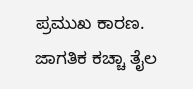ಪ್ರಮುಖ ಕಾರಣ. ಜಾಗತಿಕ ಕಚ್ಚಾ ತೈಲ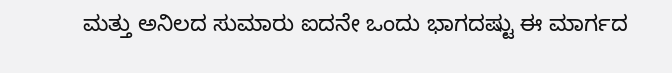ಮತ್ತು ಅನಿಲದ ಸುಮಾರು ಐದನೇ ಒಂದು ಭಾಗದಷ್ಟು ಈ ಮಾರ್ಗದ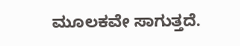ಮೂಲಕವೇ ಸಾಗುತ್ತದೆ.